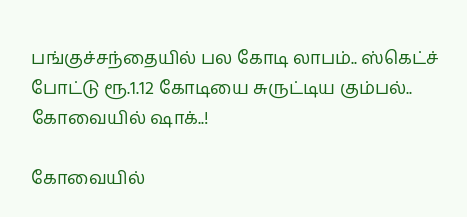பங்குச்சந்தையில் பல கோடி லாபம்.. ஸ்கெட்ச் போட்டு ரூ.1.12 கோடியை சுருட்டிய கும்பல்.. கோவையில் ஷாக்..!

கோவையில்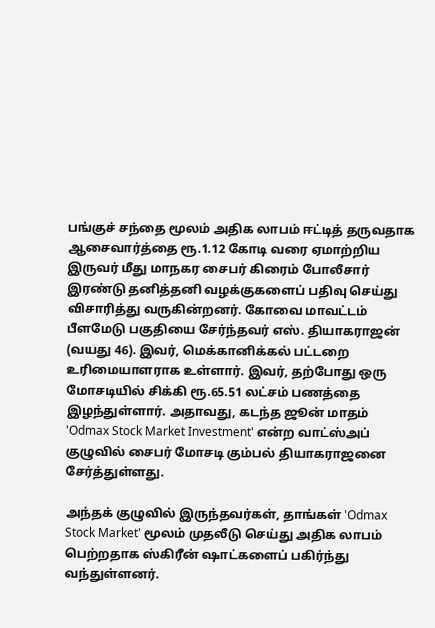பங்குச் சந்தை மூலம் அதிக லாபம் ஈட்டித் தருவதாக ஆசைவார்த்தை ரூ.1.12 கோடி வரை ஏமாற்றிய இருவர் மீது மாநகர சைபர் கிரைம் போலீசார் இரண்டு தனித்தனி வழக்குகளைப் பதிவு செய்து விசாரித்து வருகின்றனர். கோவை மாவட்டம் பீளமேடு பகுதியை சேர்ந்தவர் எஸ். தியாகராஜன் (வயது 46). இவர், மெக்கானிக்கல் பட்டறை உரிமையாளராக உள்ளார். இவர், தற்போது ஒரு மோசடியில் சிக்கி ரூ.65.51 லட்சம் பணத்தை இழந்துள்ளார். அதாவது, கடந்த ஜூன் மாதம் 'Odmax Stock Market Investment' என்ற வாட்ஸ்அப் குழுவில் சைபர் மோசடி கும்பல் தியாகராஜனை சேர்த்துள்ளது.

அந்தக் குழுவில் இருந்தவர்கள், தாங்கள் 'Odmax Stock Market' மூலம் முதலீடு செய்து அதிக லாபம் பெற்றதாக ஸ்கிரீன் ஷாட்களைப் பகிர்ந்து வந்துள்ளனர்.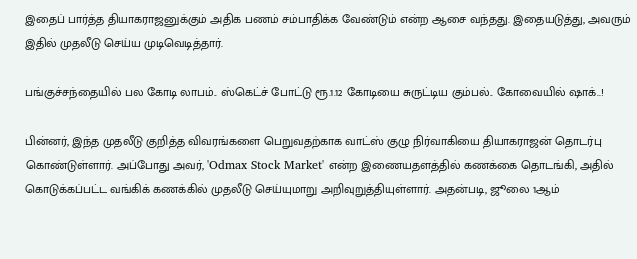இதைப் பார்த்த தியாகராஜனுக்கும் அதிக பணம் சம்பாதிக்க வேண்டும் என்ற ஆசை வந்தது. இதையடுத்து, அவரும் இதில் முதலீடு செய்ய முடிவெடித்தார்.

பங்குச்சந்தையில் பல கோடி லாபம்.. ஸ்கெட்ச் போட்டு ரூ.1.12 கோடியை சுருட்டிய கும்பல்.. கோவையில் ஷாக்..!

பின்னர், இந்த முதலீடு குறித்த விவரங்களை பெறுவதற்காக வாட்ஸ் குழு நிர்வாகியை தியாகராஜன் தொடர்பு கொண்டுள்ளார். அப்போது அவர், 'Odmax Stock Market' என்ற இணையதளத்தில் கணக்கை தொடங்கி, அதில் கொடுக்கப்பட்ட வங்கிக் கணக்கில் முதலீடு செய்யுமாறு அறிவுறுத்தியுள்ளார். அதன்படி, ஜூலை 1ஆம்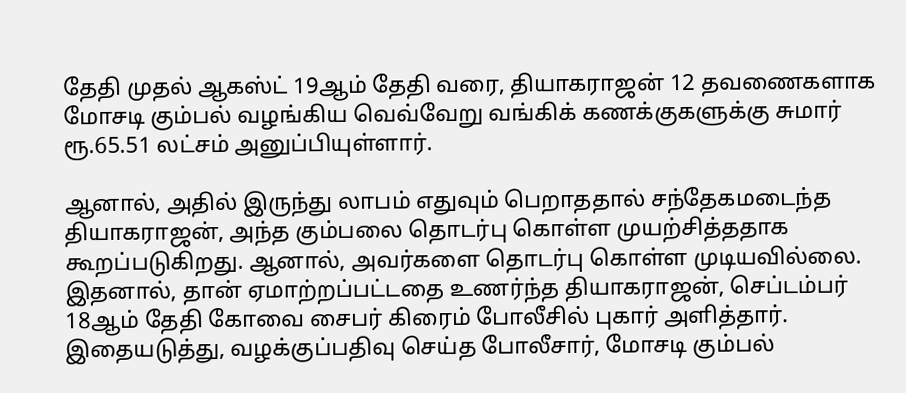தேதி முதல் ஆகஸ்ட் 19ஆம் தேதி வரை, தியாகராஜன் 12 தவணைகளாக மோசடி கும்பல் வழங்கிய வெவ்வேறு வங்கிக் கணக்குகளுக்கு சுமார் ரூ.65.51 லட்சம் அனுப்பியுள்ளார்.

ஆனால், அதில் இருந்து லாபம் எதுவும் பெறாததால் சந்தேகமடைந்த தியாகராஜன், அந்த கும்பலை தொடர்பு கொள்ள முயற்சித்ததாக கூறப்படுகிறது. ஆனால், அவர்களை தொடர்பு கொள்ள முடியவில்லை. இதனால், தான் ஏமாற்றப்பட்டதை உணர்ந்த தியாகராஜன், செப்டம்பர் 18ஆம் தேதி கோவை சைபர் கிரைம் போலீசில் புகார் அளித்தார். இதையடுத்து, வழக்குப்பதிவு செய்த போலீசார், மோசடி கும்பல்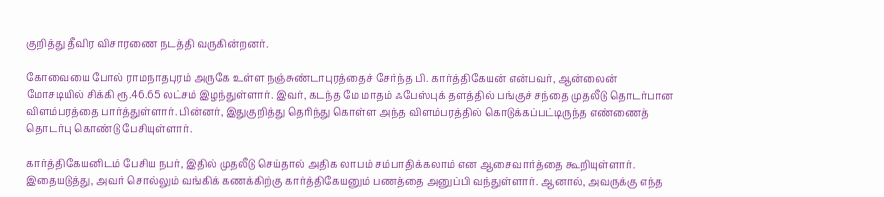குறித்து தீவிர விசாரணை நடத்தி வருகின்றனர்.

கோவையை போல் ராமநாதபுரம் அருகே உள்ள நஞ்சுண்டாபுரத்தைச் சேர்ந்த பி. கார்த்திகேயன் என்பவர், ஆன்லைன் மோசடியில் சிக்கி ரூ.46.65 லட்சம் இழந்துள்ளார். இவர், கடந்த மே மாதம் ஃபேஸ்புக் தளத்தில் பங்குச் சந்தை முதலீடு தொடர்பான விளம்பரத்தை பார்த்துள்ளார். பின்னர், இதுகுறித்து தெரிந்து கொள்ள அந்த விளம்பரத்தில் கொடுக்கப்பட்டிருந்த எண்ணைத் தொடர்பு கொண்டு பேசியுள்ளார்.

கார்த்திகேயனிடம் பேசிய நபர், இதில் முதலீடு செய்தால் அதிக லாபம் சம்பாதிக்கலாம் என ஆசைவார்த்தை கூறியுள்ளார். இதையடுத்து, அவர் சொல்லும் வங்கிக் கணக்கிற்கு கார்த்திகேயனும் பணத்தை அனுப்பி வந்துள்ளார். ஆனால், அவருக்கு எந்த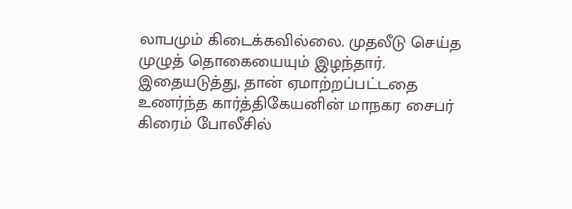லாபமும் கிடைக்கவில்லை. முதலீடு செய்த முழுத் தொகையையும் இழந்தார். இதையடுத்து, தான் ஏமாற்றப்பட்டதை உணர்ந்த கார்த்திகேயனின் மாநகர சைபர் கிரைம் போலீசில்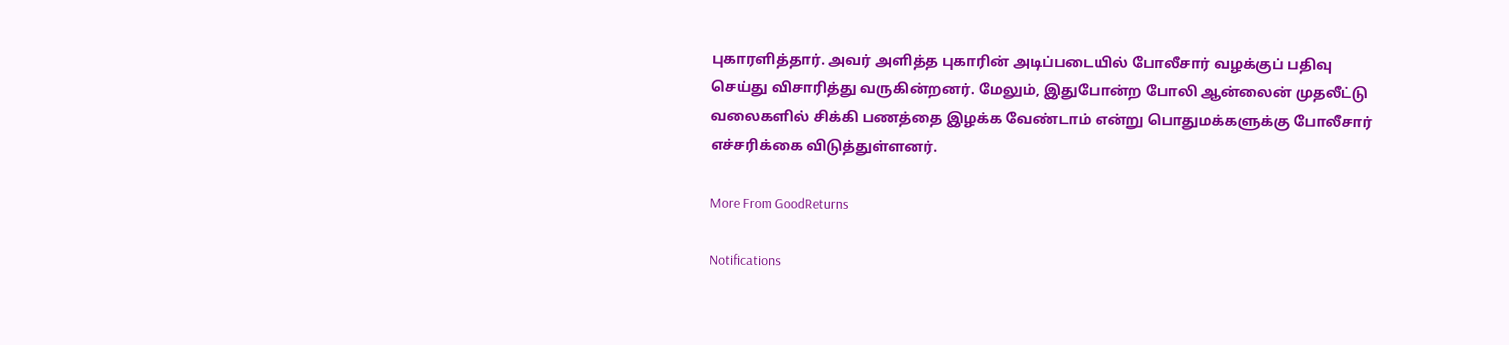புகாரளித்தார். அவர் அளித்த புகாரின் அடிப்படையில் போலீசார் வழக்குப் பதிவு செய்து விசாரித்து வருகின்றனர். மேலும், இதுபோன்ற போலி ஆன்லைன் முதலீட்டு வலைகளில் சிக்கி பணத்தை இழக்க வேண்டாம் என்று பொதுமக்களுக்கு போலீசார் எச்சரிக்கை விடுத்துள்ளனர்.

More From GoodReturns

Notifications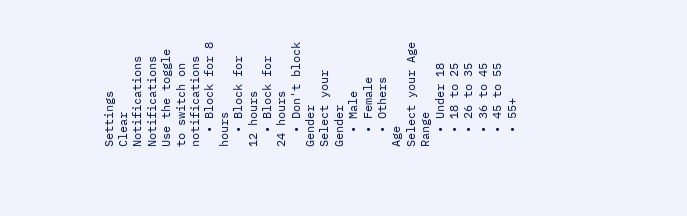Settings
Clear Notifications
Notifications
Use the toggle to switch on notifications
  • Block for 8 hours
  • Block for 12 hours
  • Block for 24 hours
  • Don't block
Gender
Select your Gender
  • Male
  • Female
  • Others
Age
Select your Age Range
  • Under 18
  • 18 to 25
  • 26 to 35
  • 36 to 45
  • 45 to 55
  • 55+